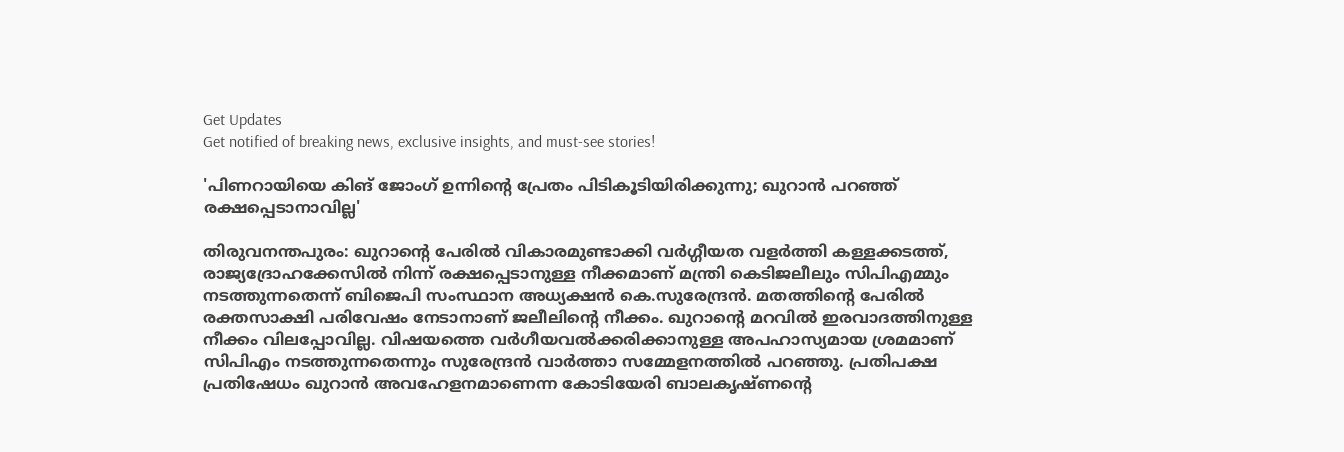Get Updates
Get notified of breaking news, exclusive insights, and must-see stories!

'പിണറായിയെ കിങ് ജോംഗ് ഉന്നിന്‍റെ പ്രേതം പിടികൂടിയിരിക്കുന്നു; ഖുറാന്‍ പറഞ്ഞ് രക്ഷപ്പെടാനാവില്ല'

തിരുവനന്തപുരം: ഖുറാന്‍റെ പേരിൽ വികാരമുണ്ടാക്കി വർഗ്ഗീയത വളർത്തി കള്ളക്കടത്ത്, രാജ്യദ്രോഹക്കേസിൽ നിന്ന് രക്ഷപ്പെടാനുള്ള നീക്കമാണ് മന്ത്രി കെടിജലീലും സിപിഎമ്മും നടത്തുന്നതെന്ന് ബിജെപി സംസ്ഥാന അധ്യക്ഷൻ കെ.സുരേന്ദ്രൻ. മതത്തിൻ്റെ പേരിൽ രക്തസാക്ഷി പരിവേഷം നേടാനാണ് ജലീലിന്‍റെ നീക്കം. ഖുറാന്‍റെ മറവില്‍ ഇരവാദത്തിനുള്ള നീക്കം വിലപ്പോവില്ല. വിഷയത്തെ വര്‍ഗീയവല്‍ക്കരിക്കാനുള്ള അപഹാസ്യമായ ശ്രമമാണ് സിപിഎം നടത്തുന്നതെന്നും സുരേന്ദ്രൻ വാർത്താ സമ്മേളനത്തിൽ പറഞ്ഞു. പ്രതിപക്ഷ പ്രതിഷേധം ഖുറാന്‍ അവഹേളനമാണെന്ന കോടിയേരി ബാലകൃഷ്ണന്‍റെ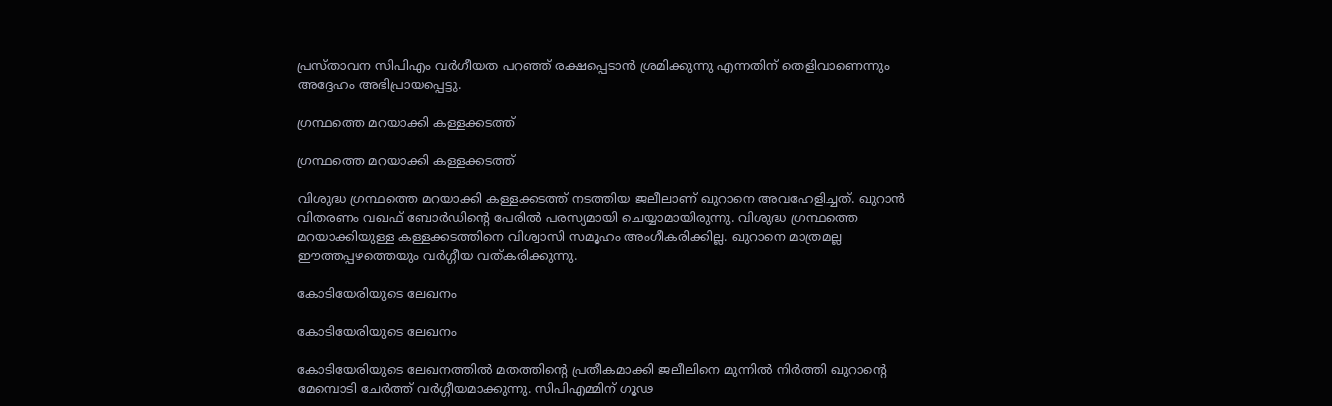പ്രസ്താവന സിപിഎം വര്‍ഗീയത പറഞ്ഞ് രക്ഷപ്പെടാൻ ശ്രമിക്കുന്നു എന്നതിന് തെളിവാണെന്നും അദ്ദേഹം അഭിപ്രായപ്പെട്ടു.

ഗ്രന്ഥത്തെ മറയാക്കി കള്ളക്കടത്ത്

ഗ്രന്ഥത്തെ മറയാക്കി കള്ളക്കടത്ത്

വിശുദ്ധ ഗ്രന്ഥത്തെ മറയാക്കി കള്ളക്കടത്ത് നടത്തിയ ജലീലാണ് ഖുറാനെ അവഹേളിച്ചത്. ഖുറാൻ വിതരണം വഖഫ് ബോർഡിൻ്റെ പേരിൽ പരസ്യമായി ചെയ്യാമായിരുന്നു. വിശുദ്ധ ഗ്രന്ഥത്തെ മറയാക്കിയുള്ള കള്ളക്കടത്തിനെ വിശ്വാസി സമൂഹം അംഗീകരിക്കില്ല. ഖുറാനെ മാത്രമല്ല ഈത്തപ്പഴത്തെയും വർഗ്ഗീയ വത്കരിക്കുന്നു.

കോടിയേരിയുടെ ലേഖനം

കോടിയേരിയുടെ ലേഖനം

കോടിയേരിയുടെ ലേഖനത്തിൽ മതത്തിൻ്റെ പ്രതീകമാക്കി ജലീലിനെ മുന്നിൽ നിർത്തി ഖുറാൻ്റെ മേമ്പൊടി ചേർത്ത് വർഗ്ഗീയമാക്കുന്നു. സിപിഎമ്മിന് ഗൂഢ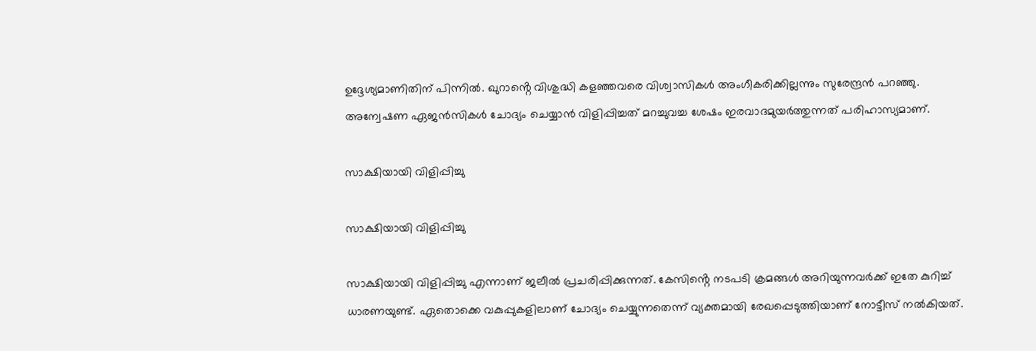ഉദ്ദേശ്യമാണിതിന് പിന്നിൽ. ഖുറാൻ്റെ വിശുദ്ധി കളഞ്ഞവരെ വിശ്വാസികൾ അംഗീകരിക്കില്ലന്നും സുരേന്ദ്രൻ പറഞ്ഞു.
അന്വേഷണ ഏജൻസികൾ ചോദ്യം ചെയ്യാൻ വിളിപ്പിച്ചത് മറച്ചുവച്ച ശേഷം ഇരവാദമുയർത്തുന്നത് പരിഹാസ്യമാണ്.

സാക്ഷിയായി വിളിപ്പിച്ചു

സാക്ഷിയായി വിളിപ്പിച്ചു

സാക്ഷിയായി വിളിപ്പിച്ചു എന്നാണ് ജലീൽ പ്രചരിപ്പിക്കുന്നത്. കേസിൻ്റെ നടപടി ക്രമങ്ങൾ അറിയുന്നവർക്ക് ഇതേ കുറിച്ച് ധാരണയുണ്ട്. ഏതൊക്കെ വകുപ്പുകളിലാണ് ചോദ്യം ചെയ്യുന്നതെന്ന് വ്യക്തമായി രേഖപ്പെടുത്തിയാണ് നോട്ടീസ് നൽകിയത്.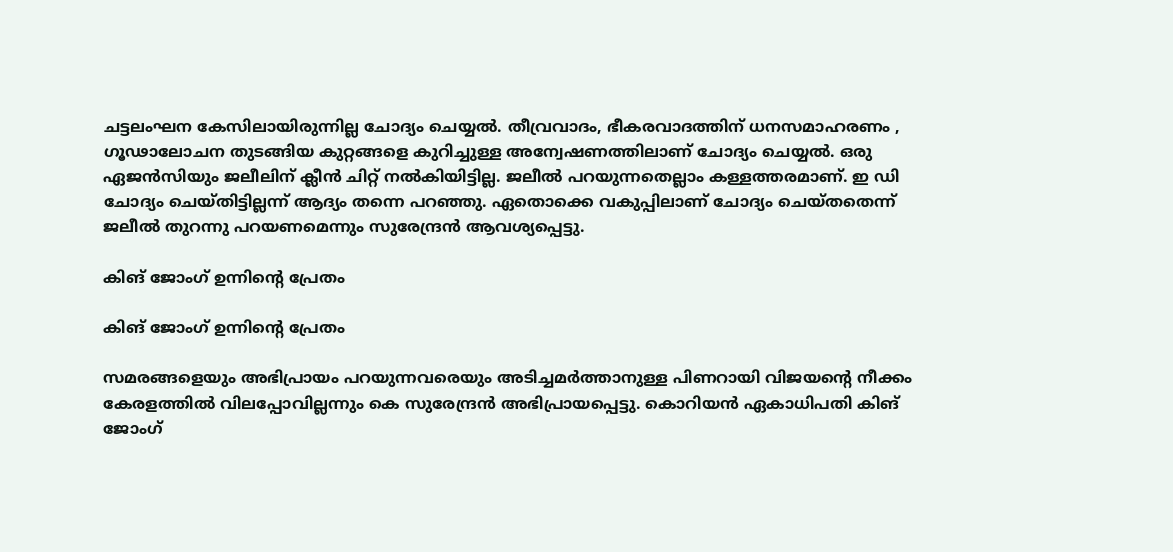ചട്ടലംഘന കേസിലായിരുന്നില്ല ചോദ്യം ചെയ്യൽ. തീവ്രവാദം, ഭീകരവാദത്തിന് ധനസമാഹരണം , ഗൂഢാലോചന തുടങ്ങിയ കുറ്റങ്ങളെ കുറിച്ചുള്ള അന്വേഷണത്തിലാണ് ചോദ്യം ചെയ്യൽ. ഒരു ഏജൻസിയും ജലീലിന് ക്ലീൻ ചിറ്റ് നൽകിയിട്ടില്ല. ജലീൽ പറയുന്നതെല്ലാം കള്ളത്തരമാണ്. ഇ ഡി ചോദ്യം ചെയ്തിട്ടില്ലന്ന് ആദ്യം തന്നെ പറഞ്ഞു. ഏതൊക്കെ വകുപ്പിലാണ് ചോദ്യം ചെയ്തതെന്ന് ജലീൽ തുറന്നു പറയണമെന്നും സുരേന്ദ്രൻ ആവശ്യപ്പെട്ടു.

കിങ് ജോംഗ് ഉന്നിൻ്റെ പ്രേതം

കിങ് ജോംഗ് ഉന്നിൻ്റെ പ്രേതം

സമരങ്ങളെയും അഭിപ്രായം പറയുന്നവരെയും അടിച്ചമർത്താനുള്ള പിണറായി വിജയൻ്റെ നീക്കം കേരളത്തിൽ വിലപ്പോവില്ലന്നും കെ സുരേന്ദ്രന്‍ അഭിപ്രായപ്പെട്ടു. കൊറിയൻ ഏകാധിപതി കിങ് ജോംഗ്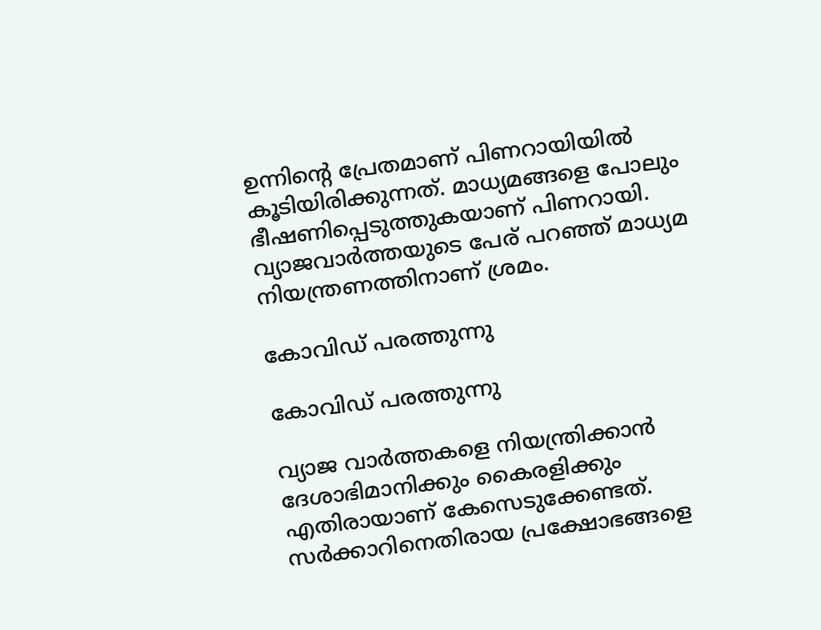ഉന്നിൻ്റെ പ്രേതമാണ് പിണറായിയിൽ കൂടിയിരിക്കുന്നത്. മാധ്യമങ്ങളെ പോലും ഭീഷണിപ്പെടുത്തുകയാണ് പിണറായി. വ്യാജവാർത്തയുടെ പേര് പറഞ്ഞ് മാധ്യമ നിയന്ത്രണത്തിനാണ് ശ്രമം.

കോവിഡ് പരത്തുന്നു

കോവിഡ് പരത്തുന്നു

വ്യാജ വാർത്തകളെ നിയന്ത്രിക്കാൻ ദേശാഭിമാനിക്കും കൈരളിക്കും എതിരായാണ് കേസെടുക്കേണ്ടത്. സർക്കാറിനെതിരായ പ്രക്ഷോഭങ്ങളെ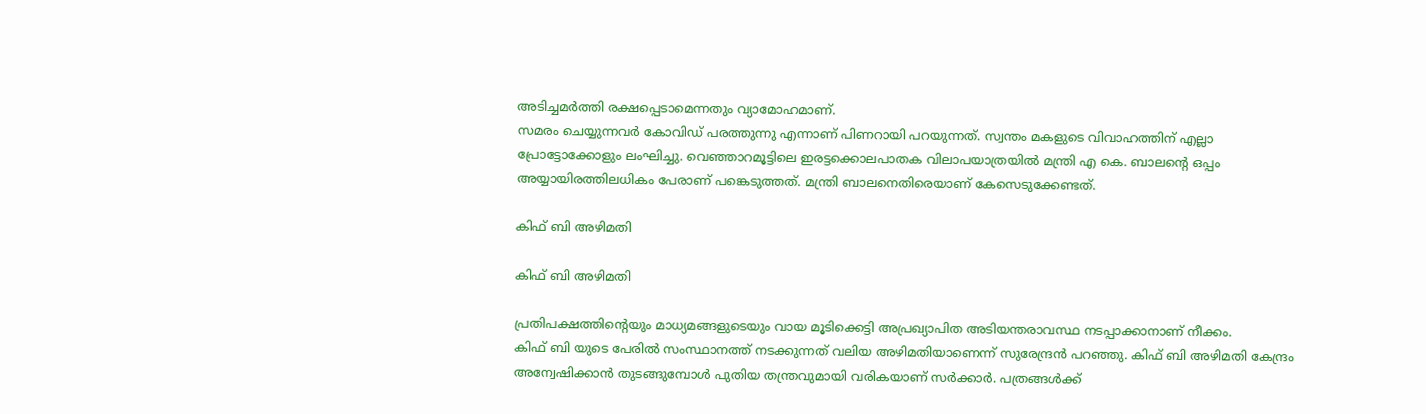അടിച്ചമർത്തി രക്ഷപ്പെടാമെന്നതും വ്യാമോഹമാണ്.
സമരം ചെയ്യുന്നവർ കോവിഡ് പരത്തുന്നു എന്നാണ് പിണറായി പറയുന്നത്. സ്വന്തം മകളുടെ വിവാഹത്തിന് എല്ലാ പ്രോട്ടോക്കോളും ലംഘിച്ചു. വെഞ്ഞാറമൂട്ടിലെ ഇരട്ടക്കൊലപാതക വിലാപയാത്രയിൽ മന്ത്രി എ കെ. ബാലൻ്റെ ഒപ്പം അയ്യായിരത്തിലധികം പേരാണ് പങ്കെടുത്തത്. മന്ത്രി ബാലനെതിരെയാണ് കേസെടുക്കേണ്ടത്.

കിഫ് ബി അഴിമതി

കിഫ് ബി അഴിമതി

പ്രതിപക്ഷത്തിൻ്റെയും മാധ്യമങ്ങളുടെയും വായ മൂടിക്കെട്ടി അപ്രഖ്യാപിത അടിയന്തരാവസ്ഥ നടപ്പാക്കാനാണ് നീക്കം.
കിഫ് ബി യുടെ പേരിൽ സംസ്ഥാനത്ത് നടക്കുന്നത് വലിയ അഴിമതിയാണെന്ന് സുരേന്ദ്രൻ പറഞ്ഞു. കിഫ് ബി അഴിമതി കേന്ദ്രം അന്വേഷിക്കാൻ തുടങ്ങുമ്പോൾ പുതിയ തന്ത്രവുമായി വരികയാണ് സർക്കാർ. പത്രങ്ങൾക്ക്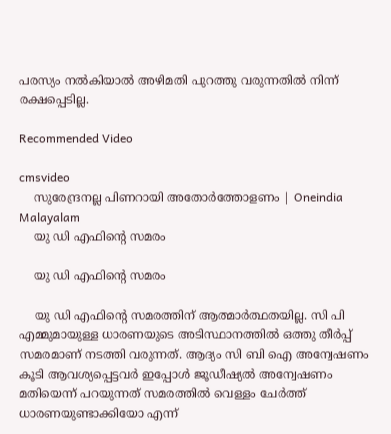പരസ്യം നൽകിയാൽ അഴിമതി പുറത്തു വരുന്നതിൽ നിന്ന് രക്ഷപ്പെടില്ല.

Recommended Video

cmsvideo
    സുരേന്ദ്രനല്ല പിണറായി അതോര്‍ത്തോളണം | Oneindia Malayalam
    യു ഡി എഫിൻ്റെ സമരം

    യു ഡി എഫിൻ്റെ സമരം

    യു ഡി എഫിൻ്റെ സമരത്തിന് ആത്മാർത്ഥതയില്ല. സി പി എമ്മുമായുള്ള ധാരണയുടെ അടിസ്ഥാനത്തിൽ ഒത്തു തീർപ്പ് സമരമാണ് നടത്തി വരുന്നത്. ആദ്യം സി ബി ഐ അന്വേഷണം കൂടി ആവശ്യപ്പെട്ടവർ ഇപ്പോൾ ജൂഡീഷ്യൽ അന്വേഷണം മതിയെന്ന് പറയുന്നത് സമരത്തിൽ വെള്ളം ചേർത്ത് ധാരണയുണ്ടാക്കിയോ എന്ന്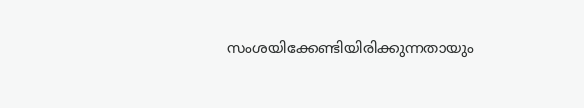സംശയിക്കേണ്ടിയിരിക്കുന്നതായും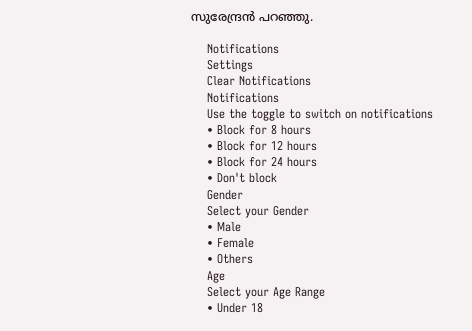സുരേന്ദ്രൻ പറഞ്ഞു.

    Notifications
    Settings
    Clear Notifications
    Notifications
    Use the toggle to switch on notifications
    • Block for 8 hours
    • Block for 12 hours
    • Block for 24 hours
    • Don't block
    Gender
    Select your Gender
    • Male
    • Female
    • Others
    Age
    Select your Age Range
    • Under 18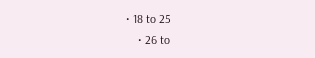• 18 to 25
    • 26 to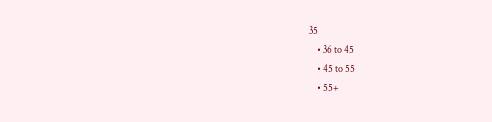35
    • 36 to 45
    • 45 to 55
    • 55+